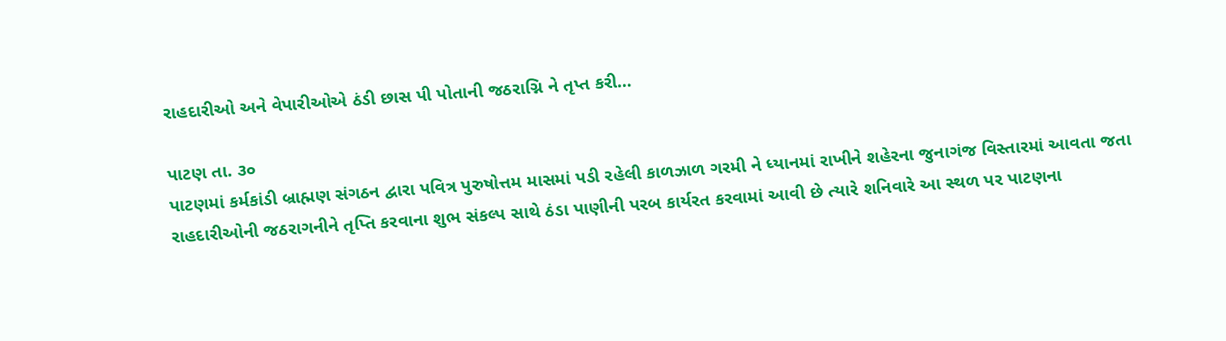રાહદારીઓ અને વેપારીઓએ ઠંડી છાસ પી પોતાની જઠરાગ્નિ ને તૃપ્ત કરી…

પાટણ તા. ૩૦
પાટણમાં કર્મકાંડી બ્રાહ્મણ સંગઠન દ્વારા પવિત્ર પુરુષોત્તમ માસમાં પડી રહેલી કાળઝાળ ગરમી ને ધ્યાનમાં રાખીને શહેરના જુનાગંજ વિસ્તારમાં આવતા જતા રાહદારીઓની જઠરાગનીને તૃપ્તિ કરવાના શુભ સંકલ્પ સાથે ઠંડા પાણીની પરબ કાર્યરત કરવામાં આવી છે ત્યારે શનિવારે આ સ્થળ પર પાટણના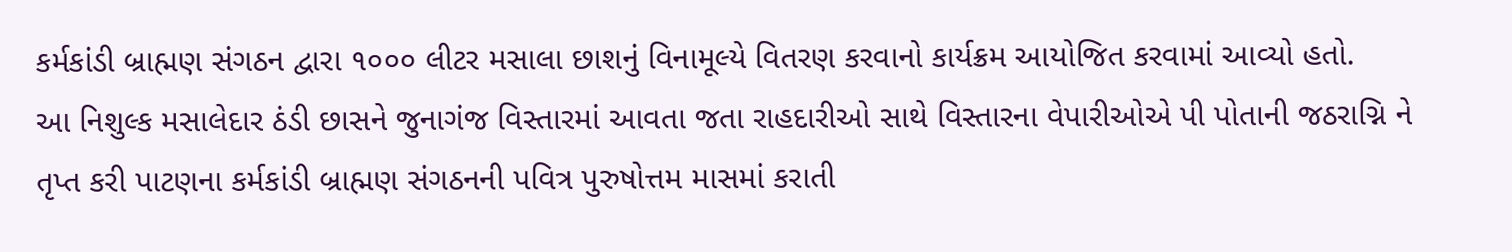કર્મકાંડી બ્રાહ્મણ સંગઠન દ્વારા ૧૦૦૦ લીટર મસાલા છાશનું વિનામૂલ્યે વિતરણ કરવાનો કાર્યક્રમ આયોજિત કરવામાં આવ્યો હતો.
આ નિશુલ્ક મસાલેદાર ઠંડી છાસને જુનાગંજ વિસ્તારમાં આવતા જતા રાહદારીઓ સાથે વિસ્તારના વેપારીઓએ પી પોતાની જઠરાગ્નિ ને તૃપ્ત કરી પાટણના કર્મકાંડી બ્રાહ્મણ સંગઠનની પવિત્ર પુરુષોત્તમ માસમાં કરાતી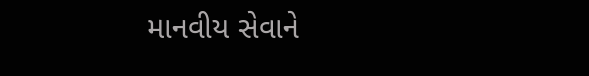માનવીય સેવાને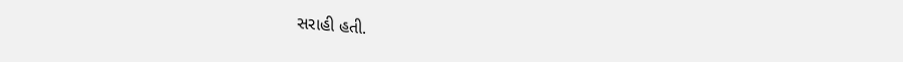સરાહી હતી.